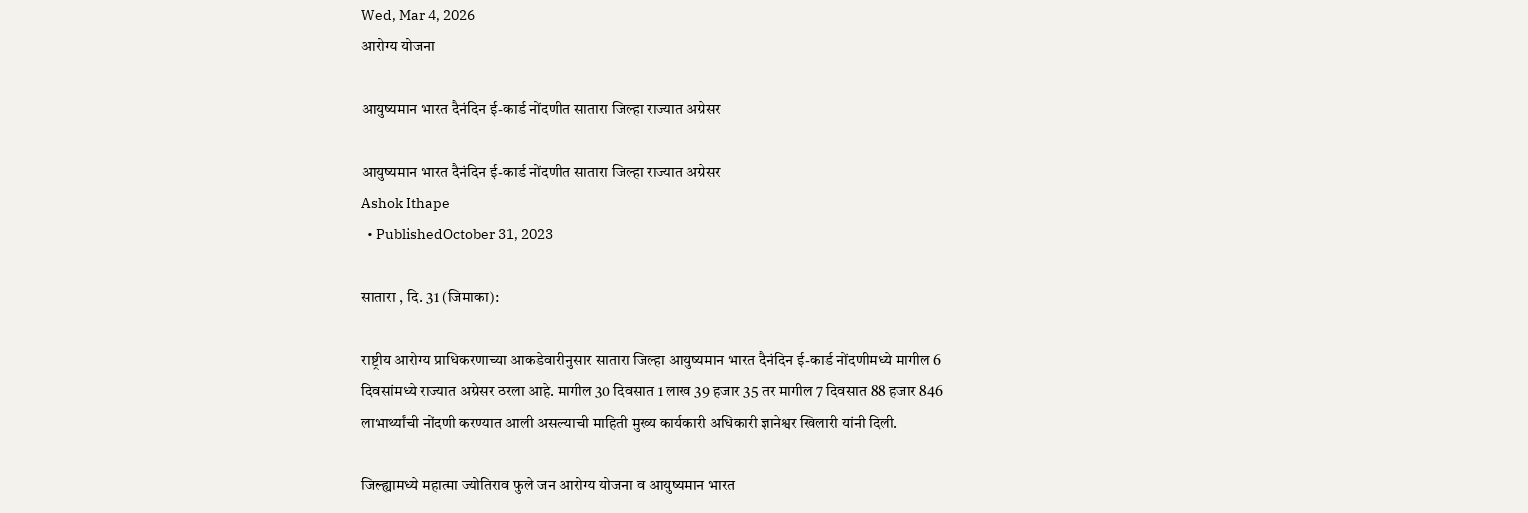Wed, Mar 4, 2026
आरोग्य योजना

आयुष्यमान भारत दैनंदिन ई-कार्ड नोंदणीत सातारा जिल्हा राज्यात अग्रेसर

आयुष्यमान भारत दैनंदिन ई-कार्ड नोंदणीत सातारा जिल्हा राज्यात अग्रेसर
Ashok Ithape
  • PublishedOctober 31, 2023

सातारा , दि. 31 (जिमाका):

राष्ट्रीय आरोग्य प्राधिकरणाच्या आकडेवारीनुसार सातारा जिल्हा आयुष्यमान भारत दैनंदिन ई-कार्ड नोंदणीमध्ये मागील 6 दिवसांमध्ये राज्यात अग्रेसर ठरला आहे. मागील 30 दिवसात 1 लाख 39 हजार 35 तर मागील 7 दिवसात 88 हजार 846 लाभार्थ्यांची नोंदणी करण्यात आली असल्याची माहिती मुख्य कार्यकारी अधिकारी ज्ञानेश्वर खिलारी यांनी दिली.

जिल्ह्यामध्ये महात्मा ज्योतिराव फुले जन आरोग्य योजना व आयुष्यमान भारत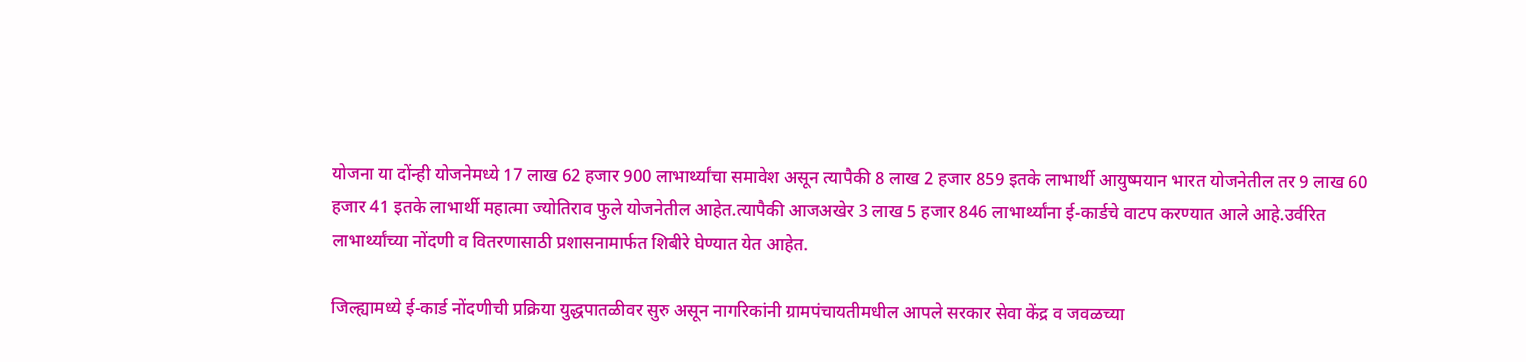योजना या दोंन्ही योजनेमध्ये 17 लाख 62 हजार 900 लाभार्थ्यांचा समावेश असून त्यापैकी 8 लाख 2 हजार 859 इतके लाभार्थी आयुष्मयान भारत योजनेतील तर 9 लाख 60 हजार 41 इतके लाभार्थी महात्मा ज्योतिराव फुले योजनेतील आहेत.त्यापैकी आजअखेर 3 लाख 5 हजार 846 लाभार्थ्यांना ई-कार्डचे वाटप करण्यात आले आहे.उर्वरित लाभार्थ्यांच्या नोंदणी व वितरणासाठी प्रशासनामार्फत शिबीरे घेण्यात येत आहेत.

जिल्ह्यामध्ये ई-कार्ड नोंदणीची प्रक्रिया युद्धपातळीवर सुरु असून नागरिकांनी ग्रामपंचायतीमधील आपले सरकार सेवा केंद्र व जवळच्या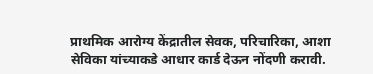प्राथमिक आरोग्य केंद्रातील सेवक, परिचारिका, आशा सेविका यांच्याकडे आधार कार्ड देऊन नोंदणी करावी.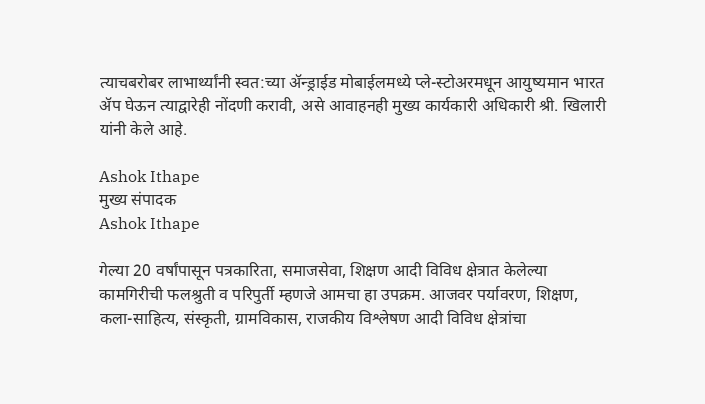त्याचबरोबर लाभार्थ्यांनी स्वत:च्या ॲन्ड्राईड मोबाईलमध्ये प्ले-स्टोअरमधून आयुष्यमान भारत ॲप घेऊन त्याद्वारेही नोंदणी करावी, असे आवाहनही मुख्य कार्यकारी अधिकारी श्री. खिलारी यांनी केले आहे.

Ashok Ithape
मुख्य संपादक
Ashok Ithape

गेल्या 20 वर्षांपासून पत्रकारिता, समाजसेवा, शिक्षण आदी विविध क्षेत्रात केलेल्या कामगिरीची फलश्रुती व परिपुर्ती म्हणजे आमचा हा उपक्रम. आजवर पर्यावरण, शिक्षण, कला-साहित्य, संस्कृती, ग्रामविकास, राजकीय विश्लेषण आदी विविध क्षेत्रांचा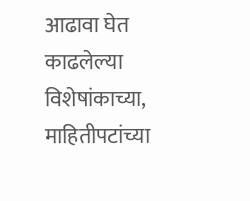आढावा घेत काढलेल्या विशेषांकाच्या, माहितीपटांच्या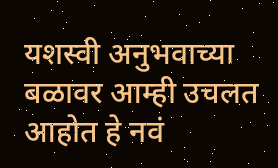यशस्वी अनुभवाच्या बळावर आम्ही उचलत आहोत हे नवं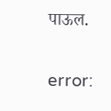पाऊल.

error: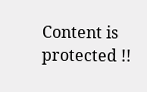Content is protected !!